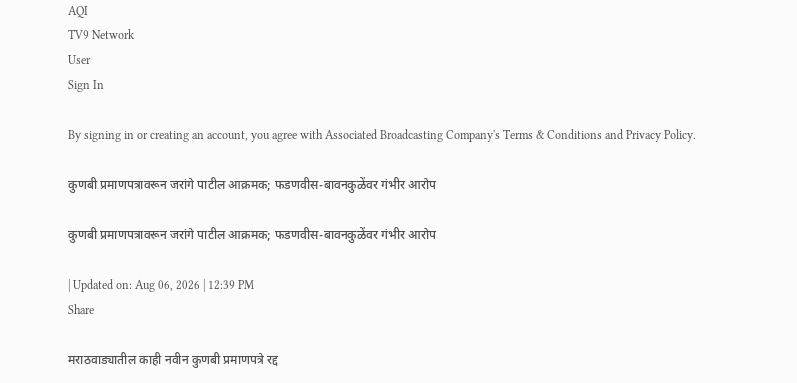AQI
TV9 Network
User
Sign In

By signing in or creating an account, you agree with Associated Broadcasting Company's Terms & Conditions and Privacy Policy.

कुणबी प्रमाणपत्रावरून जरांगे पाटील आक्रमक; फडणवीस-बावनकुळेंवर गंभीर आरोप

कुणबी प्रमाणपत्रावरून जरांगे पाटील आक्रमक; फडणवीस-बावनकुळेंवर गंभीर आरोप

| Updated on: Aug 06, 2026 | 12:39 PM
Share

मराठवाड्यातील काही नवीन कुणबी प्रमाणपत्रे रद्द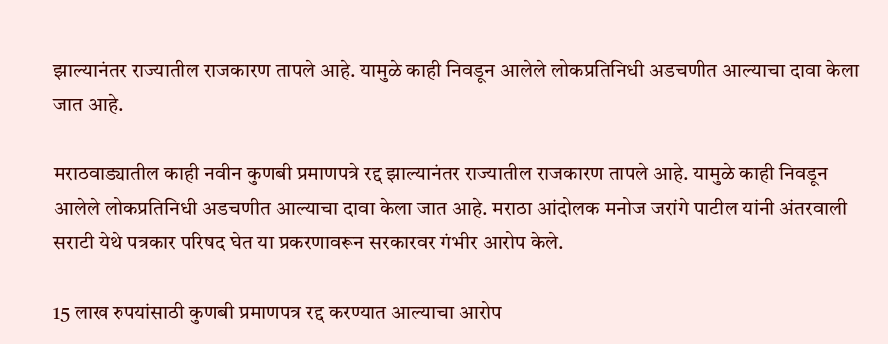झाल्यानंतर राज्यातील राजकारण तापले आहे. यामुळे काही निवडून आलेले लोकप्रतिनिधी अडचणीत आल्याचा दावा केला जात आहे.

मराठवाड्यातील काही नवीन कुणबी प्रमाणपत्रे रद्द झाल्यानंतर राज्यातील राजकारण तापले आहे. यामुळे काही निवडून आलेले लोकप्रतिनिधी अडचणीत आल्याचा दावा केला जात आहे. मराठा आंदोलक मनोज जरांगे पाटील यांनी अंतरवाली सराटी येथे पत्रकार परिषद घेत या प्रकरणावरून सरकारवर गंभीर आरोप केले.

15 लाख रुपयांसाठी कुणबी प्रमाणपत्र रद्द करण्यात आल्याचा आरोप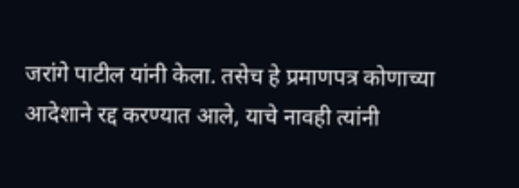जरांगे पाटील यांनी केला. तसेच हे प्रमाणपत्र कोणाच्या आदेशाने रद्द करण्यात आले, याचे नावही त्यांनी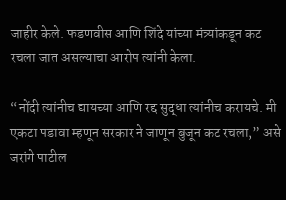जाहीर केले. फडणवीस आणि शिंदे यांच्या मंत्र्यांकडून कट रचला जात असल्याचा आरोप त्यांनी केला.

“नोंदी त्यांनीच द्यायच्या आणि रद्द सुद्धा त्यांनीच करायचे. मी एकटा पडावा म्हणून सरकार ने जाणून बुजून कट रचला,” असे जरांगे पाटील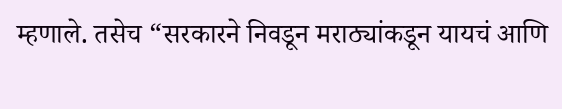म्हणाले. तसेच “सरकारने निवडून मराठ्यांकडून यायचं आणि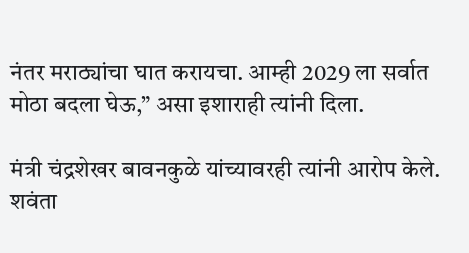नंतर मराठ्यांचा घात करायचा. आम्ही 2029 ला सर्वात मोठा बदला घेऊ,” असा इशाराही त्यांनी दिला.

मंत्री चंद्रशेखर बावनकुळे यांच्यावरही त्यांनी आरोप केले. शवंता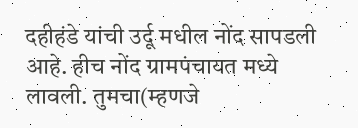दहीहंडे यांची उर्दू मधील नोंद सापडली आहे. हीच नोंद ग्रामपंचायत मध्ये लावली. तुमचा(म्हणजे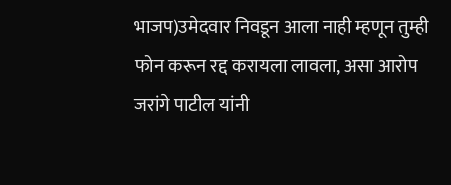भाजप)उमेदवार निवडून आला नाही म्हणून तुम्ही फोन करून रद्द करायला लावला, असा आरोप जरांगे पाटील यांनी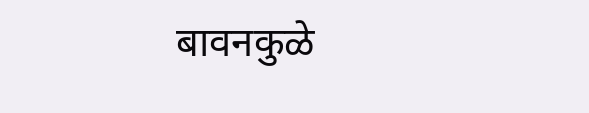बावनकुळे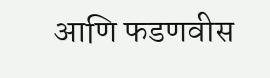आणि फडणवीस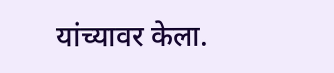यांच्यावर केला.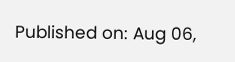Published on: Aug 06,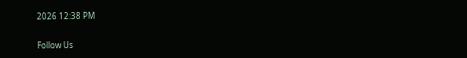2026 12:38 PM

Follow Us